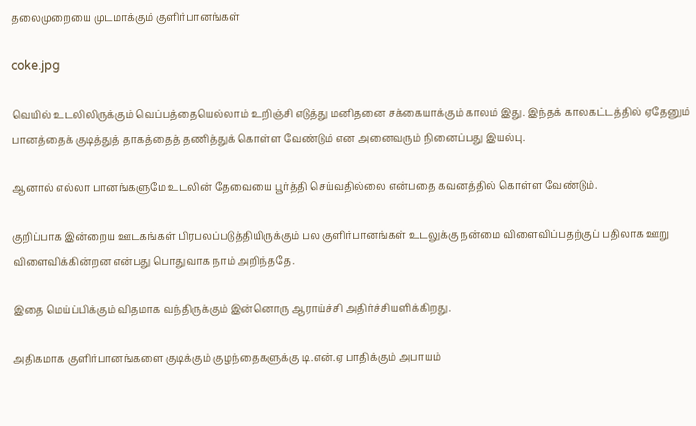தலைமுறையை முடமாக்கும் குளிர்பானங்கள்

coke.jpg

வெயில் உடலிலிருக்கும் வெப்பத்தையெல்லாம் உறிஞ்சி எடுத்து மனிதனை சக்கையாக்கும் காலம் இது. இந்தக் காலகட்டத்தில் ஏதேனும் பானத்தைக் குடித்துத் தாகத்தைத் தணித்துக் கொள்ள வேண்டும் என அனைவரும் நினைப்பது இயல்பு.

ஆனால் எல்லா பானங்களுமே உடலின் தேவையை பூர்த்தி செய்வதில்லை என்பதை கவனத்தில் கொள்ள வேண்டும்.

குறிப்பாக இன்றைய ஊடகங்கள் பிரபலப்படுத்தியிருக்கும் பல குளிர்பானங்கள் உடலுக்கு நன்மை விளைவிப்பதற்குப் பதிலாக ஊறு விளைவிக்கின்றன என்பது பொதுவாக நாம் அறிந்ததே.

இதை மெய்ப்பிக்கும் விதமாக வந்திருக்கும் இன்னொரு ஆராய்ச்சி அதிர்ச்சியளிக்கிறது.

அதிகமாக குளிர்பானங்களை குடிக்கும் குழந்தைகளுக்கு டி.என்.ஏ பாதிக்கும் அபாயம்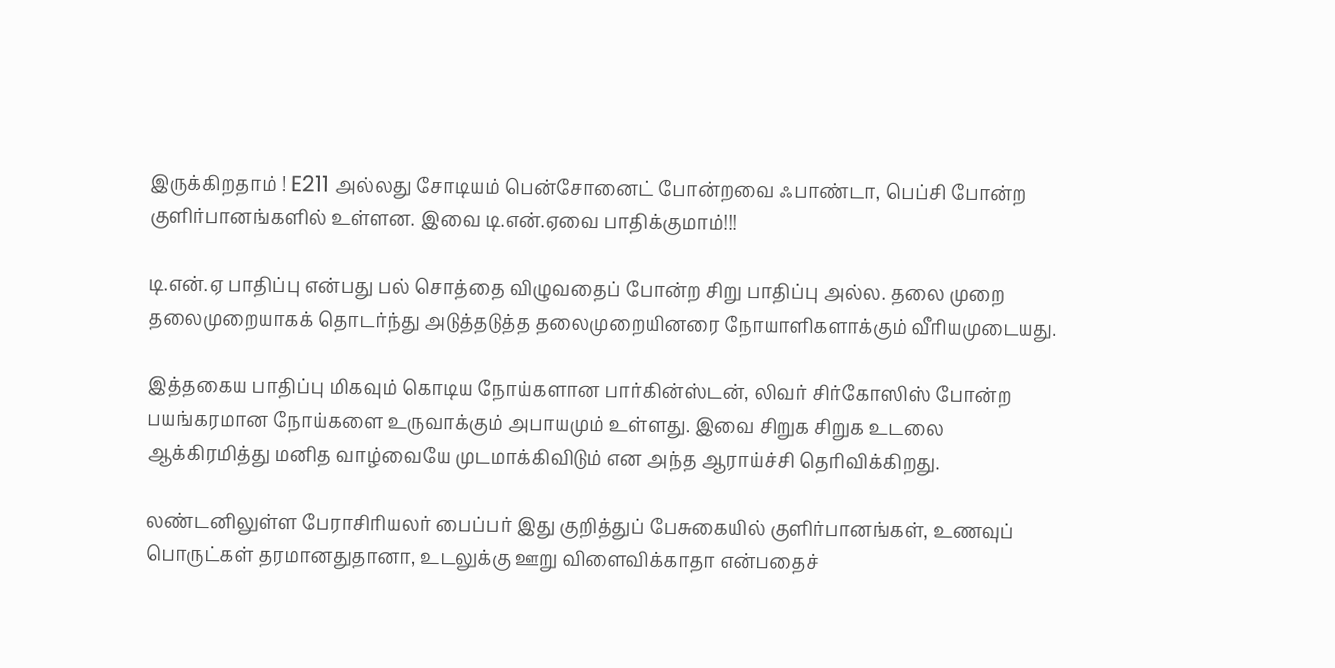இருக்கிறதாம் ! E211 அல்லது சோடியம் பென்சோனைட் போன்றவை ஃபாண்டா, பெப்சி போன்ற குளிர்பானங்களில் உள்ளன. இவை டி.என்.ஏவை பாதிக்குமாம்!!!

டி.என்.ஏ பாதிப்பு என்பது பல் சொத்தை விழுவதைப் போன்ற சிறு பாதிப்பு அல்ல. தலை முறை தலைமுறையாகக் தொடர்ந்து அடுத்தடுத்த தலைமுறையினரை நோயாளிகளாக்கும் வீரியமுடையது.

இத்தகைய பாதிப்பு மிகவும் கொடிய நோய்களான பார்கின்ஸ்டன், லிவர் சிர்கோஸிஸ் போன்ற பயங்கரமான நோய்களை உருவாக்கும் அபாயமும் உள்ளது. இவை சிறுக சிறுக உடலை ஆக்கிரமித்து மனித வாழ்வையே முடமாக்கிவிடும் என அந்த ஆராய்ச்சி தெரிவிக்கிறது.

லண்டனிலுள்ள பேராசிரியலர் பைப்பர் இது குறித்துப் பேசுகையில் குளிர்பானங்கள், உணவுப் பொருட்கள் தரமானதுதானா, உடலுக்கு ஊறு விளைவிக்காதா என்பதைச்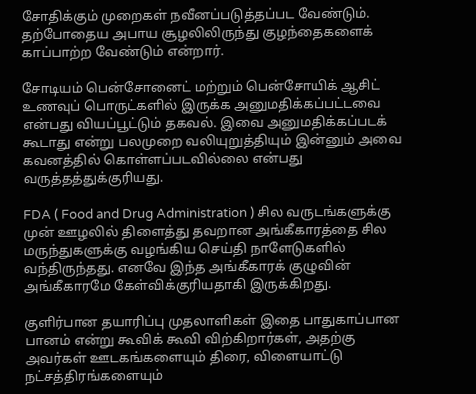சோதிக்கும் முறைகள் நவீனப்படுத்தப்பட வேண்டும். தற்போதைய அபாய சூழலிலிருந்து குழந்தைகளைக் காப்பாற்ற வேண்டும் என்றார்.

சோடியம் பென்சோனைட் மற்றும் பென்சோயிக் ஆசிட் உணவுப் பொருட்களில் இருக்க அனுமதிக்கப்பட்டவை என்பது வியப்பூட்டும் தகவல். இவை அனுமதிக்கப்படக் கூடாது என்று பலமுறை வலியுறுத்தியும் இன்னும் அவை கவனத்தில் கொள்ளப்படவில்லை என்பது வருத்தத்துக்குரியது.

FDA ( Food and Drug Administration ) சில வருடங்களுக்கு முன் ஊழலில் திளைத்து தவறான அங்கீகாரத்தை சில மருந்துகளுக்கு வழங்கிய செய்தி நாளேடுகளில் வந்திருந்தது. எனவே இந்த அங்கீகாரக் குழுவின் அங்கீகாரமே கேள்விக்குரியதாகி இருக்கிறது.

குளிர்பான தயாரிப்பு முதலாளிகள் இதை பாதுகாப்பான பானம் என்று கூவிக் கூவி விற்கிறார்கள், அதற்கு அவர்கள் ஊடகங்களையும் திரை, விளையாட்டு நட்சத்திரங்களையும்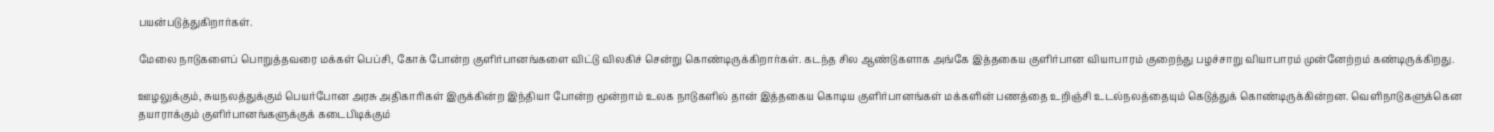பயன்படுத்துகிறார்கள்.

மேலை நாடுகளைப் பொறுத்தவரை மக்கள் பெப்சி, கோக் போன்ற குளிர்பானங்களை விட்டு விலகிச் சென்று கொண்டிருக்கிறார்கள். கடந்த சில ஆண்டுகளாக அங்கே இத்தகைய குளிர்பான வியாபாரம் குறைந்து பழச்சாறு வியாபாரம் முன்னேற்றம் கண்டிருக்கிறது.

ஊழலுக்கும், சுயநலத்துக்கும் பெயர்போன அரசு அதிகாரிகள் இருக்கின்ற இந்தியா போன்ற மூன்றாம் உலக நாடுகளில் தான் இத்தகைய கொடிய குளிர்பானங்கள் மக்களின் பணத்தை உறிஞ்சி உடல்நலத்தையும் கெடுத்துக் கொண்டிருக்கின்றன. வெளிநாடுகளுக்கென தயாராக்கும் குளிர்பானங்களுக்குக் கடைபிடிக்கும்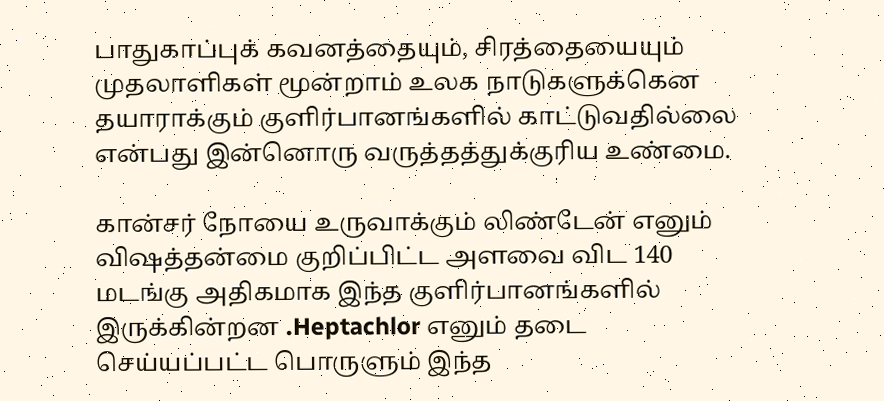பாதுகாப்புக் கவனத்தையும், சிரத்தையையும் முதலாளிகள் மூன்றாம் உலக நாடுகளுக்கென தயாராக்கும் குளிர்பானங்களில் காட்டுவதில்லை என்பது இன்னொரு வருத்தத்துக்குரிய உண்மை.

கான்சர் நோயை உருவாக்கும் லிண்டேன் எனும் விஷத்தன்மை குறிப்பிட்ட அளவை விட 140 மடங்கு அதிகமாக இந்த குளிர்பானங்களில் இருக்கின்றன .Heptachlor எனும் தடை செய்யப்பட்ட பொருளும் இந்த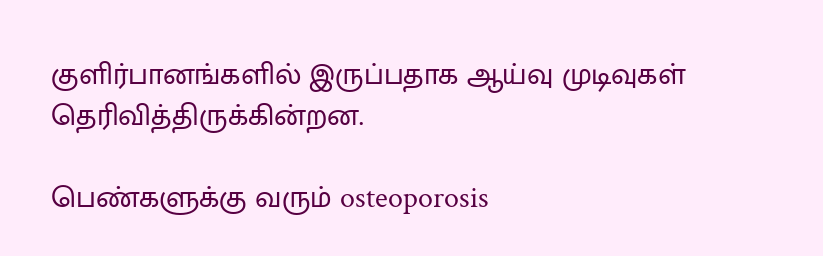குளிர்பானங்களில் இருப்பதாக ஆய்வு முடிவுகள் தெரிவித்திருக்கின்றன.

பெண்களுக்கு வரும் osteoporosis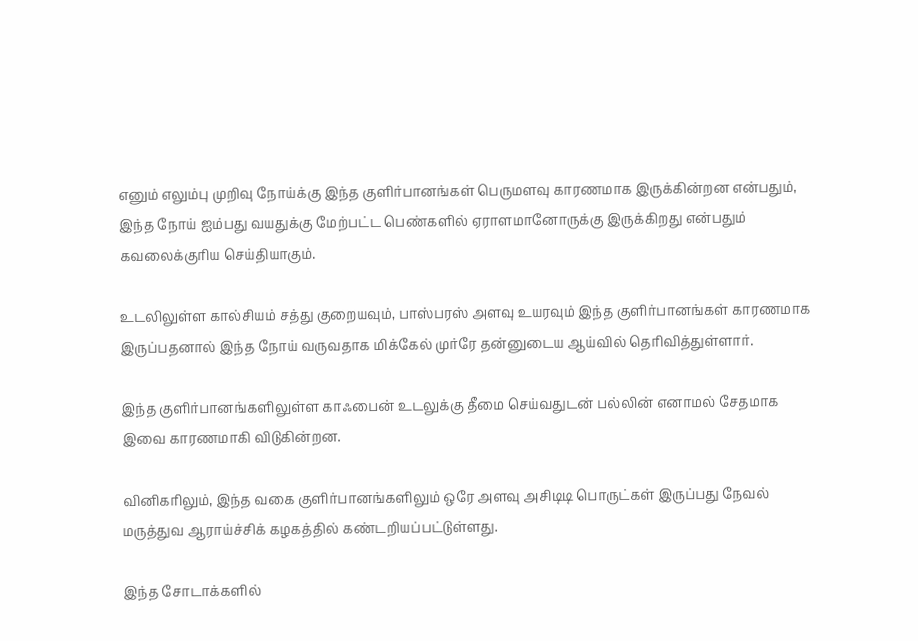எனும் எலும்பு முறிவு நோய்க்கு இந்த குளிர்பானங்கள் பெருமளவு காரணமாக இருக்கின்றன என்பதும், இந்த நோய் ஐம்பது வயதுக்கு மேற்பட்ட பெண்களில் ஏராளமானோருக்கு இருக்கிறது என்பதும் கவலைக்குரிய செய்தியாகும்.

உடலிலுள்ள கால்சியம் சத்து குறையவும், பாஸ்பரஸ் அளவு உயரவும் இந்த குளிர்பானங்கள் காரணமாக இருப்பதனால் இந்த நோய் வருவதாக மிக்கேல் முர்ரே தன்னுடைய ஆய்வில் தெரிவித்துள்ளார்.

இந்த குளிர்பானங்களிலுள்ள காஃபைன் உடலுக்கு தீமை செய்வதுடன் பல்லின் எனாமல் சேதமாக இவை காரணமாகி விடுகின்றன.

வினிகரிலும், இந்த வகை குளிர்பானங்களிலும் ஒரே அளவு அசிடிடி பொருட்கள் இருப்பது நேவல் மருத்துவ ஆராய்ச்சிக் கழகத்தில் கண்டறியப்பட்டுள்ளது.

இந்த சோடாக்களில்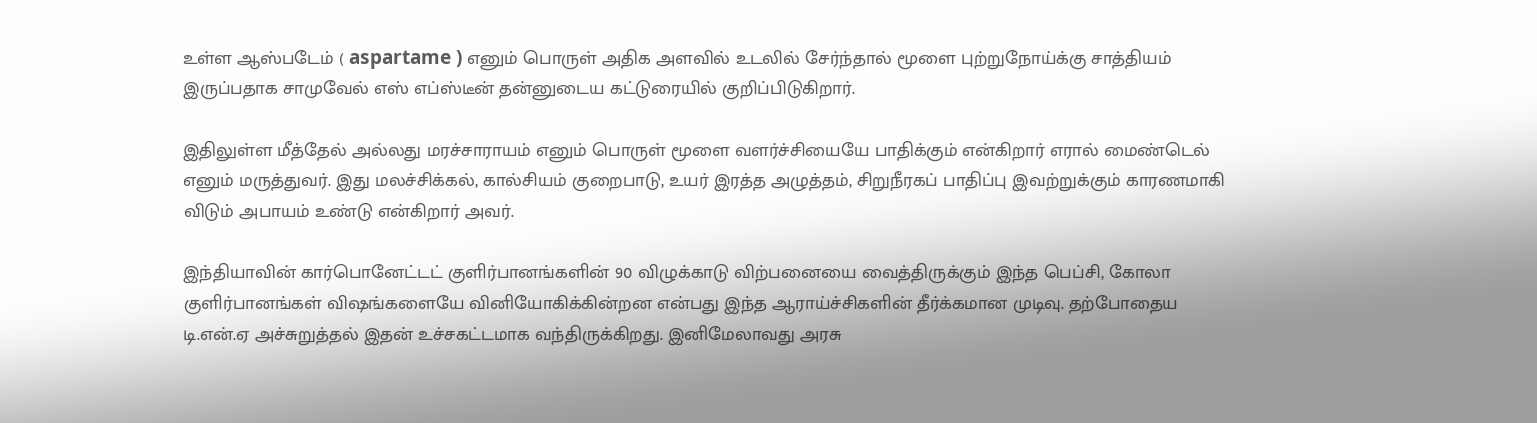உள்ள ஆஸ்படேம் ( aspartame ) எனும் பொருள் அதிக அளவில் உடலில் சேர்ந்தால் மூளை புற்றுநோய்க்கு சாத்தியம் இருப்பதாக சாமுவேல் எஸ் எப்ஸ்டீன் தன்னுடைய கட்டுரையில் குறிப்பிடுகிறார்.

இதிலுள்ள மீத்தேல் அல்லது மரச்சாராயம் எனும் பொருள் மூளை வளர்ச்சியையே பாதிக்கும் என்கிறார் எரால் மைண்டெல் எனும் மருத்துவர். இது மலச்சிக்கல், கால்சியம் குறைபாடு, உயர் இரத்த அழுத்தம், சிறுநீரகப் பாதிப்பு இவற்றுக்கும் காரணமாகி விடும் அபாயம் உண்டு என்கிறார் அவர்.

இந்தியாவின் கார்பொனேட்டட் குளிர்பானங்களின் 90 விழுக்காடு விற்பனையை வைத்திருக்கும் இந்த பெப்சி, கோலா குளிர்பானங்கள் விஷங்களையே வினியோகிக்கின்றன என்பது இந்த ஆராய்ச்சிகளின் தீர்க்கமான முடிவு. தற்போதைய டி.என்.ஏ அச்சுறுத்தல் இதன் உச்சகட்டமாக வந்திருக்கிறது. இனிமேலாவது அரசு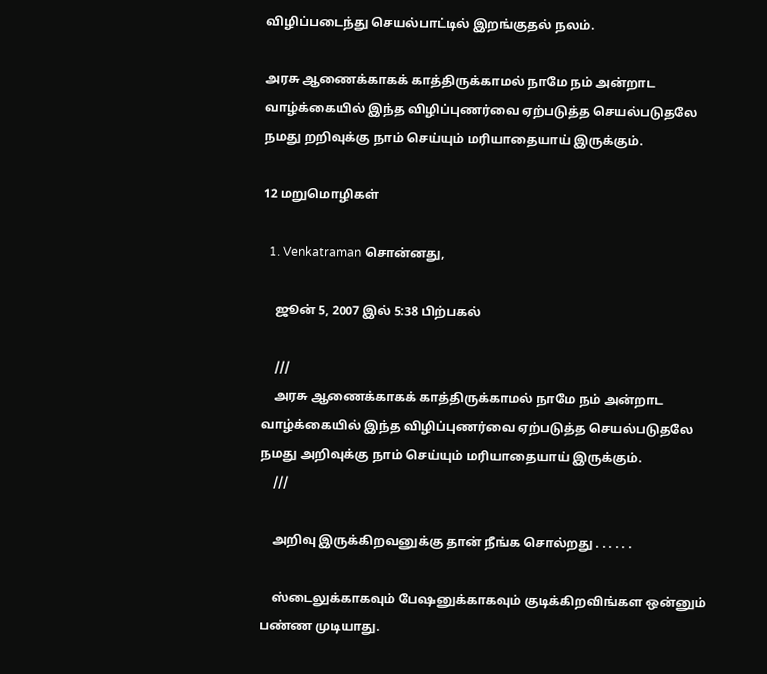விழிப்படைந்து செயல்பாட்டில் இறங்குதல் நலம்.

அரசு ஆணைக்காகக் காத்திருக்காமல் நாமே நம் அன்றாட வாழ்க்கையில் இந்த விழிப்புணர்வை ஏற்படுத்த செயல்படுதலே நமது றறிவுக்கு நாம் செய்யும் மரியாதையாய் இருக்கும்.

12 மறுமொழிகள்

  1. Venkatraman சொன்னது,

    ஜூன் 5, 2007 இல் 5:38 பிற்பகல்

    ///
    அரசு ஆணைக்காகக் காத்திருக்காமல் நாமே நம் அன்றாட வாழ்க்கையில் இந்த விழிப்புணர்வை ஏற்படுத்த செயல்படுதலே நமது அறிவுக்கு நாம் செய்யும் மரியாதையாய் இருக்கும்.
    ///

    அறிவு இருக்கிறவனுக்கு தான் நீங்க சொல்றது . . . . . .

    ஸ்டைலுக்காகவும் பேஷனுக்காகவும் குடிக்கிறவிங்கள ஒன்னும் பண்ண முடியாது.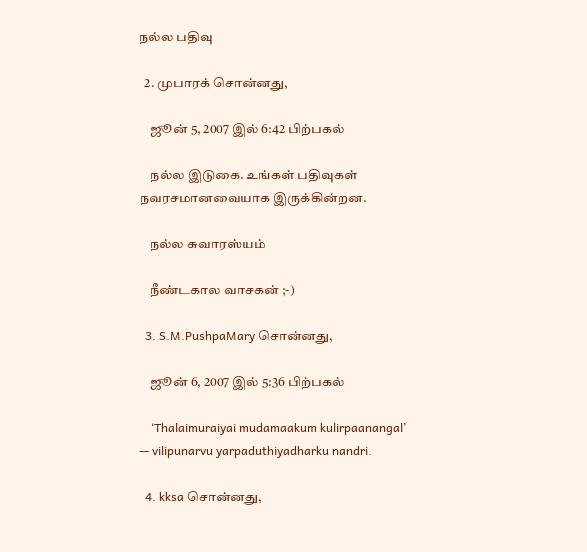நல்ல பதிவு

  2. முபாரக் சொன்னது,

    ஜூன் 5, 2007 இல் 6:42 பிற்பகல்

    நல்ல இடுகை. உங்கள் பதிவுகள் நவரசமானவையாக இருக்கின்றன.

    நல்ல சுவாரஸ்யம்

    நீண்டகால வாசகன் ;-)

  3. S.M.PushpaMary சொன்னது,

    ஜூன் 6, 2007 இல் 5:36 பிற்பகல்

    ‘Thalaimuraiyai mudamaakum kulirpaanangal’ — vilipunarvu yarpaduthiyadharku nandri.

  4. kksa சொன்னது,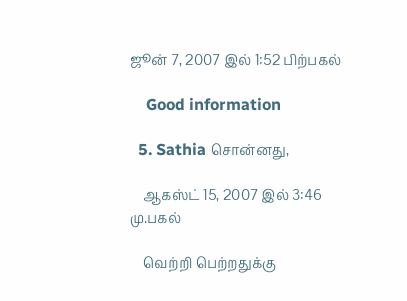ஜூன் 7, 2007 இல் 1:52 பிற்பகல்

    Good information

  5. Sathia சொன்னது,

    ஆகஸ்ட் 15, 2007 இல் 3:46 மு.பகல்

    வெற்றி பெற்றதுக்கு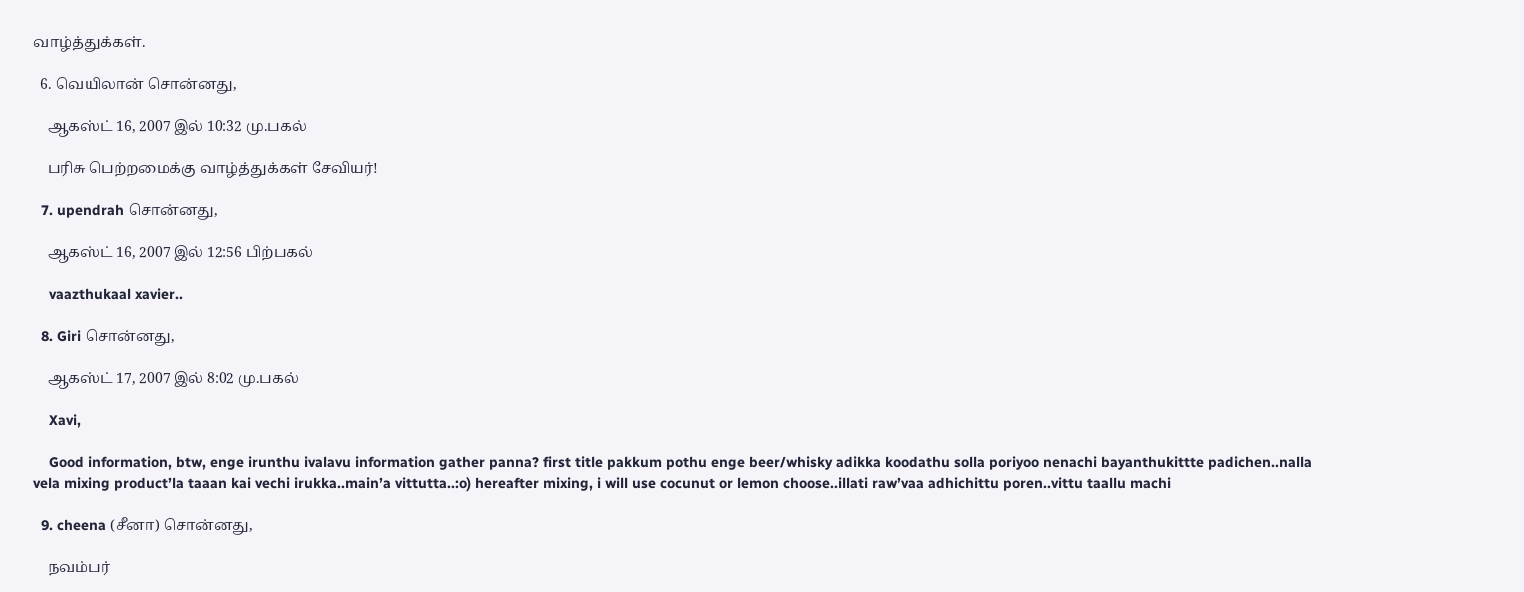வாழ்த்துக்கள்.

  6. வெயிலான் சொன்னது,

    ஆகஸ்ட் 16, 2007 இல் 10:32 மு.பகல்

    பரிசு பெற்றமைக்கு வாழ்த்துக்கள் சேவியர்!

  7. upendrah சொன்னது,

    ஆகஸ்ட் 16, 2007 இல் 12:56 பிற்பகல்

    vaazthukaal xavier..

  8. Giri சொன்னது,

    ஆகஸ்ட் 17, 2007 இல் 8:02 மு.பகல்

    Xavi,

    Good information, btw, enge irunthu ivalavu information gather panna? first title pakkum pothu enge beer/whisky adikka koodathu solla poriyoo nenachi bayanthukittte padichen..nalla vela mixing product’la taaan kai vechi irukka..main’a vittutta..:o) hereafter mixing, i will use cocunut or lemon choose..illati raw’vaa adhichittu poren..vittu taallu machi

  9. cheena (சீனா) சொன்னது,

    நவம்பர்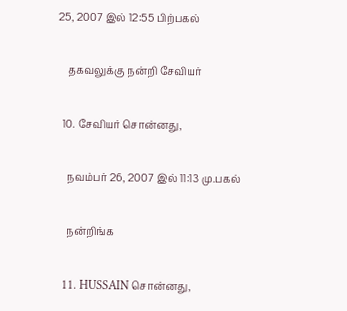25, 2007 இல் 12:55 பிற்பகல்

    தகவலுக்கு நன்றி சேவியர்

  10. சேவியர் சொன்னது,

    நவம்பர் 26, 2007 இல் 11:13 மு.பகல்

    நன்றிங்க

  11. HUSSAIN சொன்னது,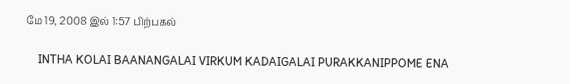மே 19, 2008 இல் 1:57 பிற்பகல்

    INTHA KOLAI BAANANGALAI VIRKUM KADAIGALAI PURAKKANIPPOME ENA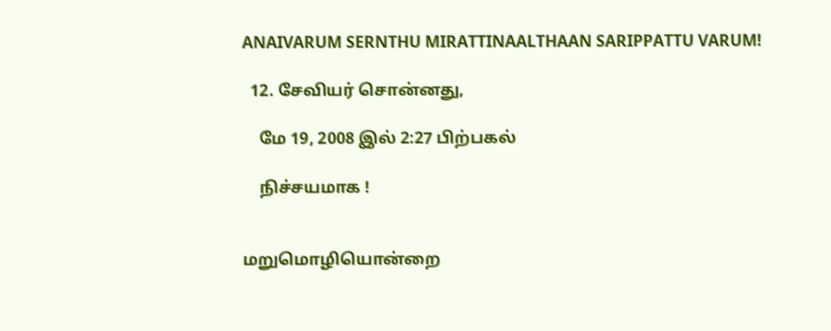ANAIVARUM SERNTHU MIRATTINAALTHAAN SARIPPATTU VARUM!

  12. சேவியர் சொன்னது,

    மே 19, 2008 இல் 2:27 பிற்பகல்

    நிச்சயமாக !


மறுமொழியொன்றை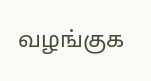வழங்குக